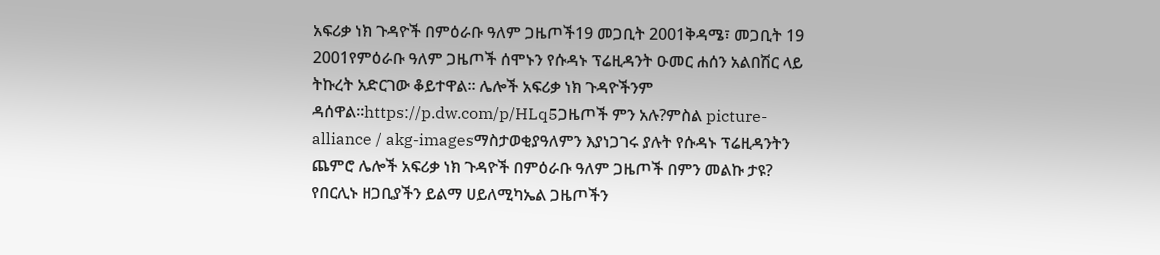አፍሪቃ ነክ ጉዳዮች በምዕራቡ ዓለም ጋዜጦች19 መጋቢት 2001ቅዳሜ፣ መጋቢት 19 2001የምዕራቡ ዓለም ጋዜጦች ሰሞኑን የሱዳኑ ፕሬዚዳንት ዑመር ሐሰን አልበሽር ላይ ትኩረት አድርገው ቆይተዋል። ሌሎች አፍሪቃ ነክ ጉዳዮችንም ዳሰዋል።https://p.dw.com/p/HLq5ጋዜጦች ምን አሉ?ምስል picture-alliance / akg-imagesማስታወቂያዓለምን እያነጋገሩ ያሉት የሱዳኑ ፕሬዚዳንትን ጨምሮ ሌሎች አፍሪቃ ነክ ጉዳዮች በምዕራቡ ዓለም ጋዜጦች በምን መልኩ ታዩ? የበርሊኑ ዘጋቢያችን ይልማ ሀይለሚካኤል ጋዜጦችን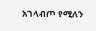አገላብጦ የሚለን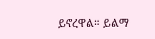ይኖረዋል። ይልማ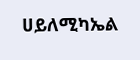ሀይለሚካኤል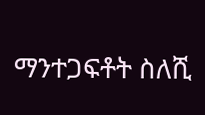ማንተጋፍቶት ስለሺ